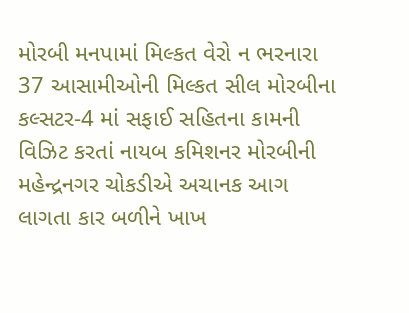મોરબી મનપામાં મિલ્કત વેરો ન ભરનારા 37 આસામીઓની મિલ્કત સીલ મોરબીના કલ્સટર-4 માં સફાઈ સહિતના કામની વિઝિટ કરતાં નાયબ કમિશનર મોરબીની મહેન્દ્રનગર ચોકડીએ અચાનક આગ લાગતા કાર બળીને ખાખ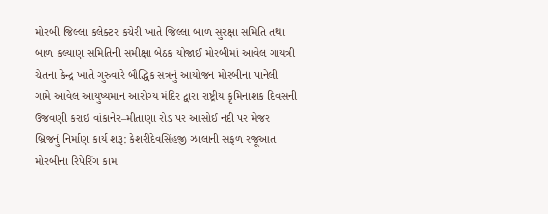મોરબી જિલ્લા કલેક્ટર કચેરી ખાતે જિલ્લા બાળ સુરક્ષા સમિતિ તથા બાળ કલ્યાણ સમિતિની સમીક્ષા બેઠક યોજાઈ મોરબીમાં આવેલ ગાયત્રી ચેતના કેન્દ્ર ખાતે ગુરુવારે બૌદ્ધિક સત્રનું આયોજન મોરબીના પાનેલી ગામે આવેલ આયુષ્યમાન આરોગ્ય મંદિર દ્વારા રાષ્ટ્રીય કૃમિનાશક દિવસની ઉજવણી કરાઇ વાંકાનેર–મીતાણા રોડ પર આસોઈ નદી પર મેજર બ્રિજનું નિર્માણ કાર્ય શરૂ: કેશરીદેવસિંહજી ઝાલાની સફળ રજૂઆત મોરબીના રિપેરિંગ કામ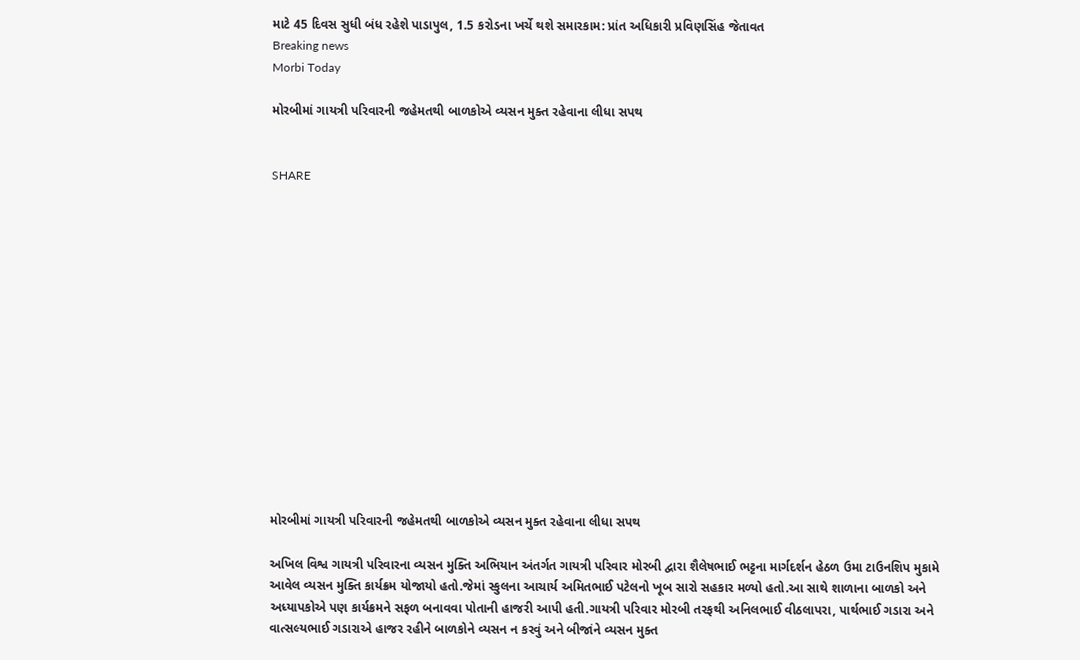માટે 45 દિવસ સુધી બંધ રહેશે પાડાપુલ, 1.5 કરોડના ખર્ચે થશે સમારકામ: પ્રાંત અધિકારી પ્રવિણસિંહ જેતાવત
Breaking news
Morbi Today

મોરબીમાં ગાયત્રી પરિવારની જહેમતથી બાળકોએ વ્યસન મુક્ત રહેવાના લીધા સપથ


SHARE















મોરબીમાં ગાયત્રી પરિવારની જહેમતથી બાળકોએ વ્યસન મુક્ત રહેવાના લીધા સપથ

અખિલ વિશ્વ ગાયત્રી પરિવારના વ્યસન મુક્તિ અભિયાન અંતર્ગત ગાયત્રી પરિવાર મોરબી દ્વારા શૈલેષભાઈ ભટ્ટના માર્ગદર્શન હેઠળ ઉમા ટાઉનશિપ મુકામે આવેલ વ્યસન મુક્તિ કાર્યક્રમ યોજાયો હતો.જેમાં સ્કુલના આચાર્ય અમિતભાઈ પટેલનો ખૂબ સારો સહકાર મળ્યો હતો.આ સાથે શાળાના બાળકો અને અધ્યાપકોએ પણ કાર્યક્રમને સફળ બનાવવા પોતાની હાજરી આપી હતી.ગાયત્રી પરિવાર મોરબી તરફથી અનિલભાઈ વીઠલાપરા, પાર્થભાઈ ગડારા અને વાત્સલ્યભાઈ ગડારાએ હાજર રહીને બાળકોને વ્યસન ન કરવું અને બીજાંને વ્યસન મુક્ત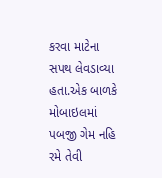કરવા માટેના સપથ લેવડાવ્યા હતા.એક બાળકે મોબાઇલમાં પબજી ગેમ નહિ રમે તેવી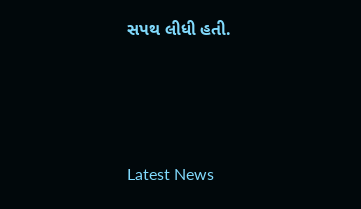સપથ લીધી હતી.






Latest News